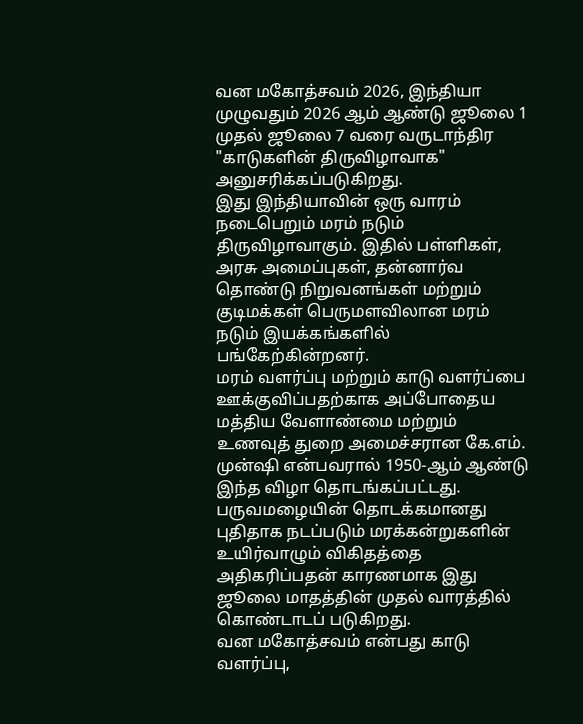வன மகோத்சவம் 2026, இந்தியா முழுவதும் 2026 ஆம் ஆண்டு ஜூலை 1 முதல் ஜூலை 7 வரை வருடாந்திர "காடுகளின் திருவிழாவாக" அனுசரிக்கப்படுகிறது.
இது இந்தியாவின் ஒரு வாரம் நடைபெறும் மரம் நடும் திருவிழாவாகும். இதில் பள்ளிகள், அரசு அமைப்புகள், தன்னார்வ தொண்டு நிறுவனங்கள் மற்றும் குடிமக்கள் பெருமளவிலான மரம் நடும் இயக்கங்களில் பங்கேற்கின்றனர்.
மரம் வளர்ப்பு மற்றும் காடு வளர்ப்பை ஊக்குவிப்பதற்காக அப்போதைய மத்திய வேளாண்மை மற்றும் உணவுத் துறை அமைச்சரான கே.எம். முன்ஷி என்பவரால் 1950-ஆம் ஆண்டு இந்த விழா தொடங்கப்பட்டது.
பருவமழையின் தொடக்கமானது புதிதாக நடப்படும் மரக்கன்றுகளின் உயிர்வாழும் விகிதத்தை அதிகரிப்பதன் காரணமாக இது ஜூலை மாதத்தின் முதல் வாரத்தில் கொண்டாடப் படுகிறது.
வன மகோத்சவம் என்பது காடு வளர்ப்பு,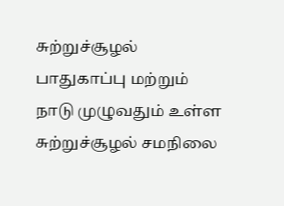சுற்றுச்சூழல் பாதுகாப்பு மற்றும் நாடு முழுவதும் உள்ள சுற்றுச்சூழல் சமநிலை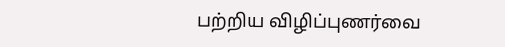பற்றிய விழிப்புணர்வை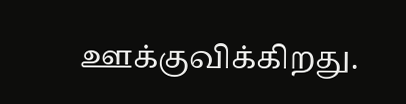ஊக்குவிக்கிறது.